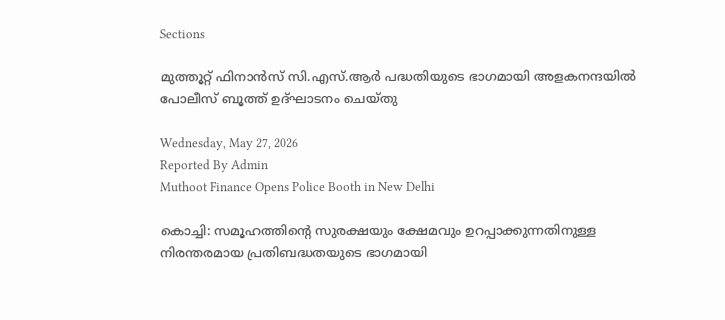Sections

മുത്തൂറ്റ് ഫിനാൻസ് സി.എസ്.ആർ പദ്ധതിയുടെ ഭാഗമായി അളകനന്ദയിൽ പോലീസ് ബൂത്ത് ഉദ്ഘാടനം ചെയ്തു

Wednesday, May 27, 2026
Reported By Admin
Muthoot Finance Opens Police Booth in New Delhi

കൊച്ചി: സമൂഹത്തിന്റെ സുരക്ഷയും ക്ഷേമവും ഉറപ്പാക്കുന്നതിനുള്ള നിരന്തരമായ പ്രതിബദ്ധതയുടെ ഭാഗമായി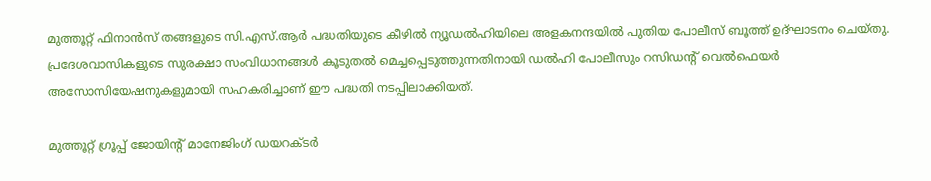മുത്തൂറ്റ് ഫിനാൻസ് തങ്ങളുടെ സി.എസ്.ആർ പദ്ധതിയുടെ കീഴിൽ ന്യൂഡൽഹിയിലെ അളകനന്ദയിൽ പുതിയ പോലീസ് ബൂത്ത് ഉദ്ഘാടനം ചെയ്തു. പ്രദേശവാസികളുടെ സുരക്ഷാ സംവിധാനങ്ങൾ കൂടുതൽ മെച്ചപ്പെടുത്തുന്നതിനായി ഡൽഹി പോലീസും റസിഡന്റ് വെൽഫെയർ അസോസിയേഷനുകളുമായി സഹകരിച്ചാണ് ഈ പദ്ധതി നടപ്പിലാക്കിയത്.

മുത്തൂറ്റ് ഗ്രൂപ്പ് ജോയിന്റ് മാനേജിംഗ് ഡയറക്ടർ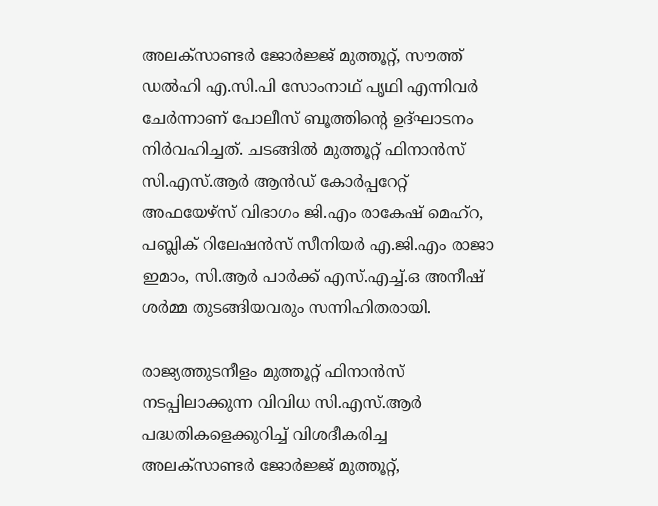അലക്സാണ്ടർ ജോർജ്ജ് മുത്തൂറ്റ്, സൗത്ത് ഡൽഹി എ.സി.പി സോംനാഥ് പൃഥി എന്നിവർ ചേർന്നാണ് പോലീസ് ബൂത്തിന്റെ ഉദ്ഘാടനം നിർവഹിച്ചത്. ചടങ്ങിൽ മുത്തൂറ്റ് ഫിനാൻസ് സി.എസ്.ആർ ആൻഡ് കോർപ്പറേറ്റ് അഫയേഴ്സ് വിഭാഗം ജി.എം രാകേഷ് മെഹ്റ, പബ്ലിക് റിലേഷൻസ് സീനിയർ എ.ജി.എം രാജാ ഇമാം, സി.ആർ പാർക്ക് എസ്.എച്ച്.ഒ അനീഷ് ശർമ്മ തുടങ്ങിയവരും സന്നിഹിതരായി.

രാജ്യത്തുടനീളം മുത്തൂറ്റ് ഫിനാൻസ് നടപ്പിലാക്കുന്ന വിവിധ സി.എസ്.ആർ പദ്ധതികളെക്കുറിച്ച് വിശദീകരിച്ച അലക്സാണ്ടർ ജോർജ്ജ് മുത്തൂറ്റ്,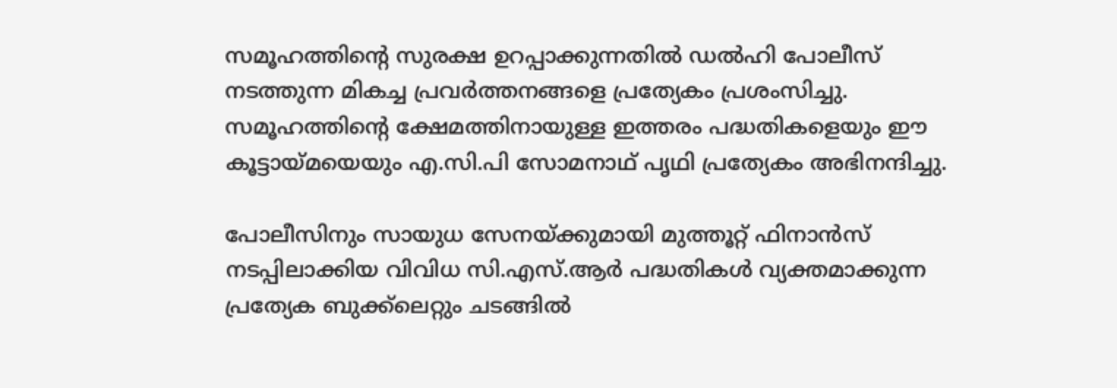സമൂഹത്തിന്റെ സുരക്ഷ ഉറപ്പാക്കുന്നതിൽ ഡൽഹി പോലീസ് നടത്തുന്ന മികച്ച പ്രവർത്തനങ്ങളെ പ്രത്യേകം പ്രശംസിച്ചു. സമൂഹത്തിന്റെ ക്ഷേമത്തിനായുള്ള ഇത്തരം പദ്ധതികളെയും ഈ കൂട്ടായ്മയെയും എ.സി.പി സോമനാഥ് പൃഥി പ്രത്യേകം അഭിനന്ദിച്ചു.

പോലീസിനും സായുധ സേനയ്ക്കുമായി മുത്തൂറ്റ് ഫിനാൻസ് നടപ്പിലാക്കിയ വിവിധ സി.എസ്.ആർ പദ്ധതികൾ വ്യക്തമാക്കുന്ന പ്രത്യേക ബുക്ക്ലെറ്റും ചടങ്ങിൽ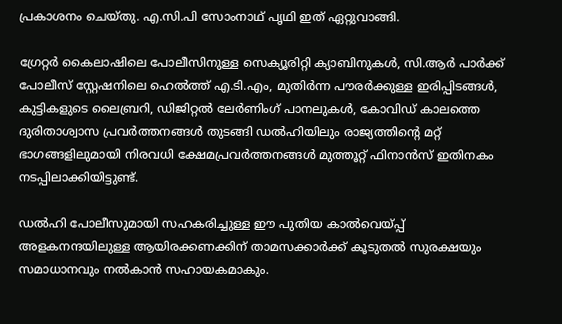പ്രകാശനം ചെയ്തു. എ.സി.പി സോംനാഥ് പൃഥി ഇത് ഏറ്റുവാങ്ങി.

ഗ്രേറ്റർ കൈലാഷിലെ പോലീസിനുള്ള സെക്യൂരിറ്റി ക്യാബിനുകൾ, സി.ആർ പാർക്ക് പോലീസ് സ്റ്റേഷനിലെ ഹെൽത്ത് എ.ടി.എം, മുതിർന്ന പൗരർക്കുള്ള ഇരിപ്പിടങ്ങൾ, കുട്ടികളുടെ ലൈബ്രറി, ഡിജിറ്റൽ ലേർണിംഗ് പാനലുകൾ, കോവിഡ് കാലത്തെ ദുരിതാശ്വാസ പ്രവർത്തനങ്ങൾ തുടങ്ങി ഡൽഹിയിലും രാജ്യത്തിന്റെ മറ്റ് ഭാഗങ്ങളിലുമായി നിരവധി ക്ഷേമപ്രവർത്തനങ്ങൾ മുത്തൂറ്റ് ഫിനാൻസ് ഇതിനകം നടപ്പിലാക്കിയിട്ടുണ്ട്.

ഡൽഹി പോലീസുമായി സഹകരിച്ചുള്ള ഈ പുതിയ കാൽവെയ്പ്പ് അളകനന്ദയിലുള്ള ആയിരക്കണക്കിന് താമസക്കാർക്ക് കൂടുതൽ സുരക്ഷയും സമാധാനവും നൽകാൻ സഹായകമാകും.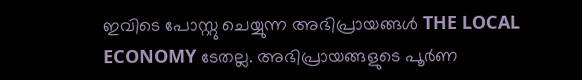ഇവിടെ പോസ്റ്റു ചെയ്യുന്ന അഭിപ്രായങ്ങൾ THE LOCAL ECONOMY ടേതല്ല. അഭിപ്രായങ്ങളുടെ പൂർണ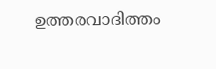ഉത്തരവാദിത്തം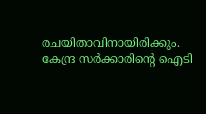രചയിതാവിനായിരിക്കും. കേന്ദ്ര സർക്കാരിന്റെ ഐടി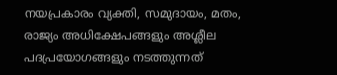നയപ്രകാരം വ്യക്തി, സമുദായം, മതം, രാജ്യം അധിക്ഷേപങ്ങളും അശ്ലീല പദപ്രയോഗങ്ങളും നടത്തുന്നത്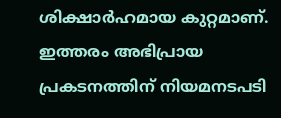ശിക്ഷാർഹമായ കുറ്റമാണ്. ഇത്തരം അഭിപ്രായ പ്രകടനത്തിന് നിയമനടപടി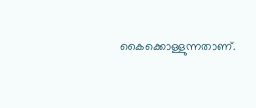കൈക്കൊള്ളുന്നതാണ്.